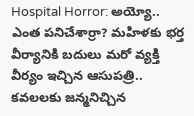Hospital Horror: అయ్యో.. ఎంత పనిచేశార్రా? మహిళకు భర్త వీర్యానికి బదులు మరో వ్యక్తి వీర్యం ఇచ్చిన ఆసుపత్రి.. కవలలకు జన్మనిచ్చిన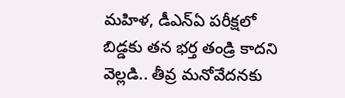మహిళ, డీఎన్ఏ పరీక్షలో బిడ్డకు తన భర్త తండ్రి కాదని వెల్లడి.. తీవ్ర మనోవేదనకు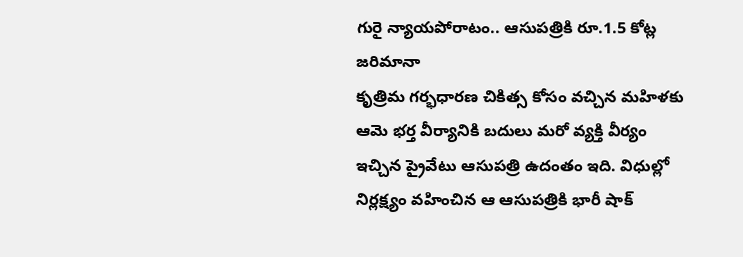గురై న్యాయపోరాటం.. ఆసుపత్రికి రూ.1.5 కోట్ల జరిమానా
కృత్రిమ గర్భధారణ చికిత్స కోసం వచ్చిన మహిళకు ఆమె భర్త వీర్యానికి బదులు మరో వ్యక్తి వీర్యం ఇచ్చిన ప్రైవేటు ఆసుపత్రి ఉదంతం ఇది. విధుల్లో నిర్లక్ష్యం వహించిన ఆ ఆసుపత్రికి భారీ షాక్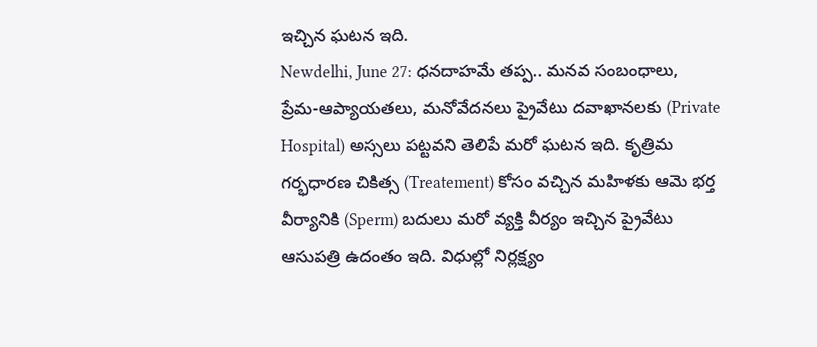ఇచ్చిన ఘటన ఇది.
Newdelhi, June 27: ధనదాహమే తప్ప.. మనవ సంబంధాలు, ప్రేమ-ఆప్యాయతలు, మనోవేదనలు ప్రైవేటు దవాఖానలకు (Private Hospital) అస్సలు పట్టవని తెలిపే మరో ఘటన ఇది. కృత్రిమ గర్భధారణ చికిత్స (Treatement) కోసం వచ్చిన మహిళకు ఆమె భర్త వీర్యానికి (Sperm) బదులు మరో వ్యక్తి వీర్యం ఇచ్చిన ప్రైవేటు ఆసుపత్రి ఉదంతం ఇది. విధుల్లో నిర్లక్ష్యం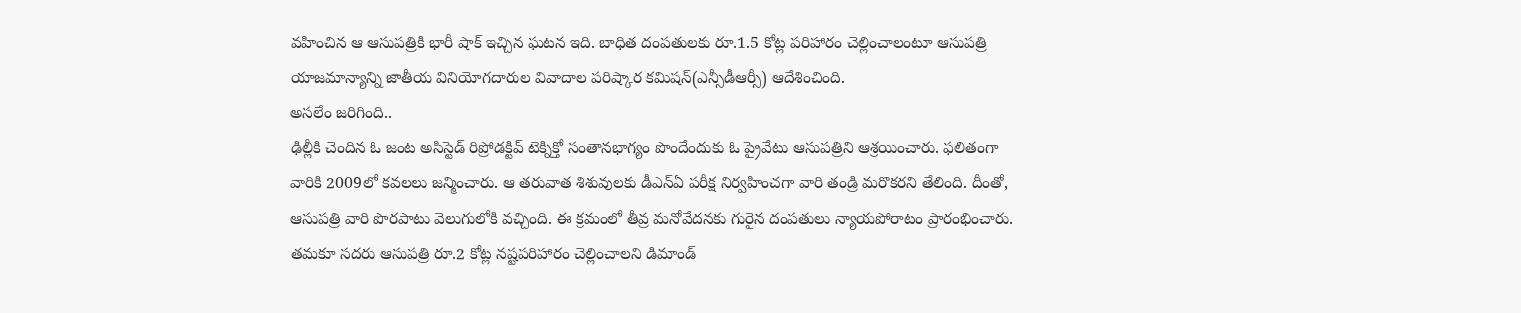వహించిన ఆ ఆసుపత్రికి భారీ షాక్ ఇచ్చిన ఘటన ఇది. బాధిత దంపతులకు రూ.1.5 కోట్ల పరిహారం చెల్లించాలంటూ ఆసుపత్రి యాజమాన్యాన్ని జాతీయ వినియోగదారుల వివాదాల పరిష్కార కమిషన్(ఎన్సీడీఆర్సీ) ఆదేశించింది.
అసలేం జరిగింది..
ఢిల్లీకి చెందిన ఓ జంట అసిస్టెడ్ రిప్రోడక్టివ్ టెక్నిక్తో సంతానభాగ్యం పొందేందుకు ఓ ప్రైవేటు ఆసుపత్రిని ఆశ్రయించారు. ఫలితంగా వారికి 2009లో కవలలు జన్మించారు. ఆ తరువాత శిశువులకు డీఎన్ఏ పరీక్ష నిర్వహించగా వారి తండ్రి మరొకరని తేలింది. దీంతో, ఆసుపత్రి వారి పొరపాటు వెలుగులోకి వచ్చింది. ఈ క్రమంలో తీవ్ర మనోవేదనకు గురైన దంపతులు న్యాయపోరాటం ప్రారంభించారు. తమకూ సదరు ఆసుపత్రి రూ.2 కోట్ల నష్టపరిహారం చెల్లించాలని డిమాండ్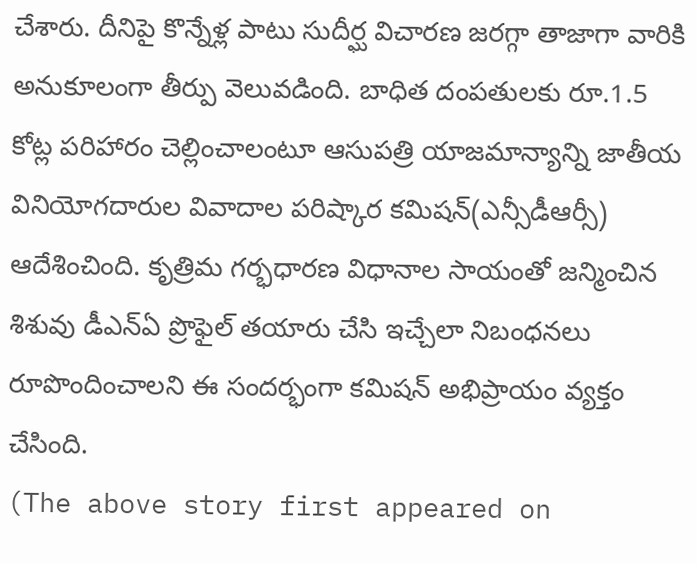చేశారు. దీనిపై కొన్నేళ్ల పాటు సుదీర్ఘ విచారణ జరగ్గా తాజాగా వారికి అనుకూలంగా తీర్పు వెలువడింది. బాధిత దంపతులకు రూ.1.5 కోట్ల పరిహారం చెల్లించాలంటూ ఆసుపత్రి యాజమాన్యాన్ని జాతీయ వినియోగదారుల వివాదాల పరిష్కార కమిషన్(ఎన్సీడీఆర్సీ) ఆదేశించింది. కృత్రిమ గర్భధారణ విధానాల సాయంతో జన్మించిన శిశువు డీఎన్ఏ ప్రొఫైల్ తయారు చేసి ఇచ్చేలా నిబంధనలు రూపొందించాలని ఈ సందర్భంగా కమిషన్ అభిప్రాయం వ్యక్తం చేసింది.
(The above story first appeared on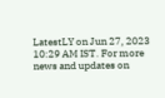LatestLY on Jun 27, 2023 10:29 AM IST. For more news and updates on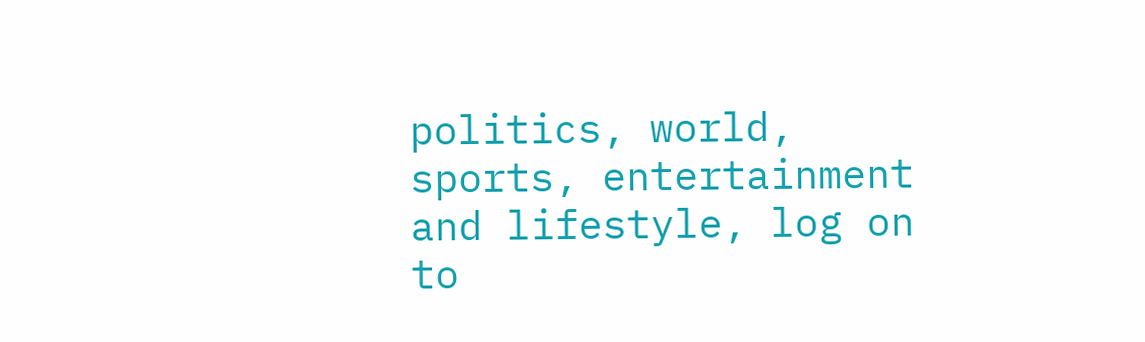politics, world, sports, entertainment and lifestyle, log on to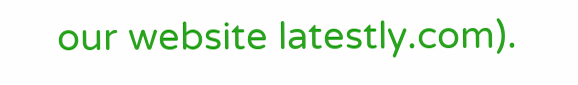our website latestly.com).